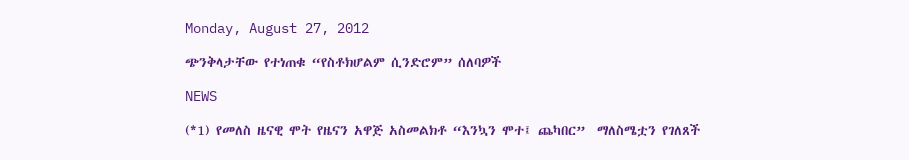Monday, August 27, 2012

ጭንቅላታቸው የተነጠቁ “የስቶክሆልም ሲንድሮም” ሰለባዎች

NEWS

(*1) የመለስ ዜናዊ ሞት የዜናን አዋጅ አስመልክቶ “እንኳን ሞተ፤ ጨካበር”  ማለስሜቷን የገለጸች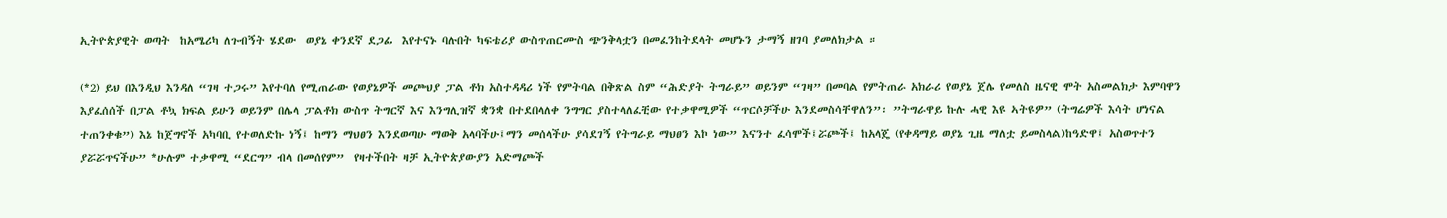ኢትዮጵያዊት ወጣት  ከአሜሪካ ለጉብኝት ሄደው  ወያኔ ቀንደኛ ደጋፊ  እየተናኑ ባሉበት ካፍቴሪያ ውስጥጠርሙስ ጭንቅላቷን በመፈንከትደላት መሆኑን ታማኝ ዘገባ ያመለክታል ።

(*2) ይህ በእንዲህ እንዳለ “ገዛ ተጋሩ” እየተባለ የሚጠራው የወያኔዎች መጮህያ ፓል ቶክ አስተዳዳሪ ነች የምትባል በቅጽል ስም “ሕድያት ትግራይ” ወይንም “ገዛ” በመባል የምትጠራ አክራሪ የወያኔ ጀሌ የመለስ ዜናዊ ሞት አስመልክታ እምባዋን እያፈሰሰች በፓል ቶኳ ክፍል ይሁን ወይንም በሌላ ፓልቶክ ውስጥ ትግርኛ እና እንግሊዝኛ ቋንቋ በተደበላለቀ ንግግር ያስተላለፈቺው የተቃዋሚዎች “ጥርሶቻችሁ እንደመስሳቸዋለን”፡ ”ትግራዋይ ኩሉ ሓዊ እዩ ኣትዩዎ” (ትግሬዎች እሳት ሆነናል ተጠንቀቁ”) እኔ ከጀግኖች አካባቢ የተወለድኩ ነኝ፤ ከማን ማህፀን እንደወጣሁ ማወቅ አላባችሁ፤ማን መሰላችሁ ያሳደገኝ የትግራይ ማህፀን እኮ ነው” እናንተ ፈሳሞች፤ሯጮች፤ ከአላጄ (የቀዳማይ ወያኔ ጊዜ ማለቷ ይመስላል)ከዓድዋ፤ አስወጥተን ያሯሯጥናችሁ” *ሁሉም ተቃዋሚ “ደርግ” ብላ በመሰየም”  የዛተችበት ዛቻ ኢትዮጵያውያን አድማጮች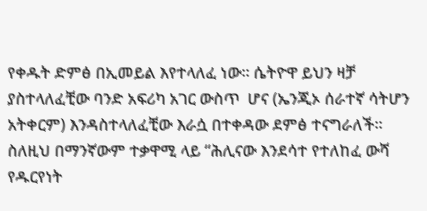የቀዱት ድምፅ በኢመይል እየተላለፈ ነው። ሴትዮዋ ይህን ዛቻ ያስተላለፈቺው ባንድ አፍሪካ አገር ውስጥ  ሆና (ኤንጂኦ ሰራተኛ ሳትሆን አትቀርም) እንዳስተላለፈቺው እራሷ በተቀዳው ደምፅ ተናግራለች። ስለዚህ በማንኛውም ተቃዋሚ ላይ “ሕሊናው እንደሳተ የተለከፈ ውሻ የዱርየነት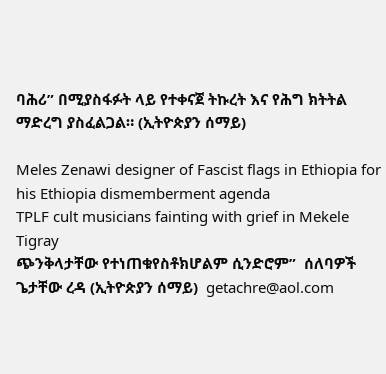ባሕሪ” በሚያስፋፉት ላይ የተቀናጀ ትኩረት እና የሕግ ክትትል ማድረግ ያስፈልጋል። (ኢትዮጵያን ሰማይ)

Meles Zenawi designer of Fascist flags in Ethiopia for his Ethiopia dismemberment agenda
TPLF cult musicians fainting with grief in Mekele Tigray
ጭንቅላታቸው የተነጠቁየስቶክሆልም ሲንድሮም”  ሰለባዎች
ጌታቸው ረዳ (ኢትዮጵያን ሰማይ)  getachre@aol.com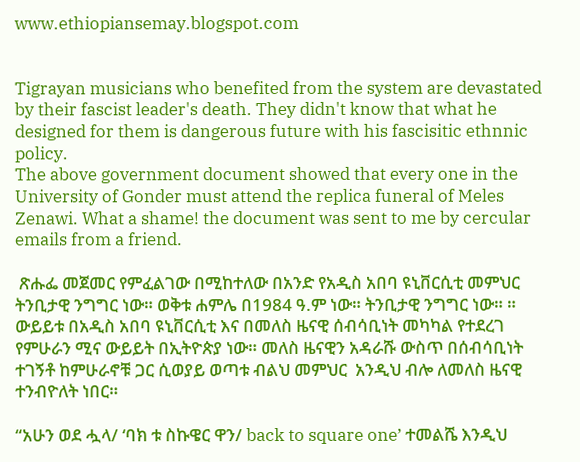www.ethiopiansemay.blogspot.com


Tigrayan musicians who benefited from the system are devastated by their fascist leader's death. They didn't know that what he designed for them is dangerous future with his fascisitic ethnnic policy.
The above government document showed that every one in the University of Gonder must attend the replica funeral of Meles Zenawi. What a shame! the document was sent to me by cercular emails from a friend.

 ጽሑፌ መጀመር የምፈልገው በሚከተለው በአንድ የአዲስ አበባ ዩኒቨርሲቲ መምህር  ትንቢታዊ ንግግር ነው። ወቅቱ ሐምሌ በ1984 ዓ.ም ነው። ትንቢታዊ ንግግር ነው። ። ውይይቱ በአዲስ አበባ ዩኒቨርሲቲ እና በመለስ ዜናዊ ሰብሳቢነት መካካል የተደረገ የምሁራን ሚና ውይይት በኢትዮጵያ ነው። መለስ ዜናዊን አዳራሹ ውስጥ በሰብሳቢነት ተገኝቶ ከምሁራኖቹ ጋር ሲወያይ ወጣቱ ብልህ መምህር  አንዲህ ብሎ ለመለስ ዜናዊ ተንብዮለት ነበር።

“አሁን ወደ ሗላ/ ‘ባክ ቱ ስኩዌር ዋን/ back to square one’ ተመልሼ እንዲህ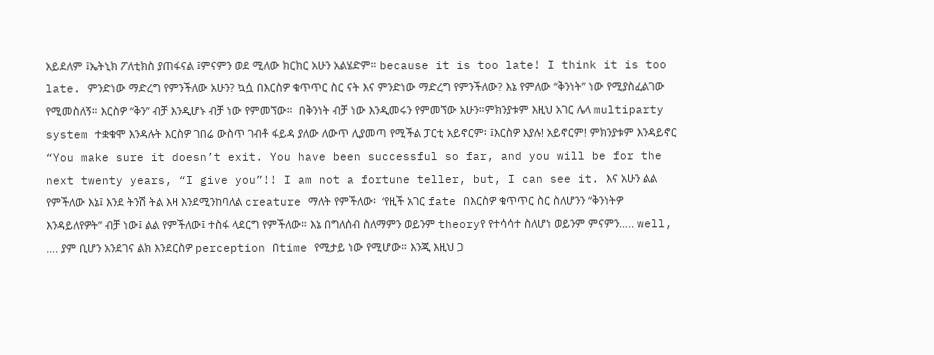አይደለም ፤ኤትኒክ ፖለቲክስ ያጠፋናል ፤ምናምን ወደ ሚለው ክርክር አሁን አልሄድም። because it is too late! I think it is too late. ምንድነው ማድረግ የምንችለው አሁን? ኳሷ በእርስዎ ቁጥጥር ስር ናት እና ምንድነው ማድረግ የምንችለው? እኔ የምለው “ቅንነት” ነው የሚያስፈልገው የሚመስለኝ። እርስዎ “ቅን” ብቻ እንዲሆኑ ብቻ ነው የምመኘው።  በቅንነት ብቻ ነው እንዲመሩን የምመኘው አሁን።ምክንያቱም እዚህ አገር ሌላ multiparty system ተቋቁሞ እንዳሉት እርስዎ ገበሬ ውስጥ ገብቶ ፋይዳ ያለው ለውጥ ሊያመጣ የሚችል ፓርቲ አይኖርም፡ ፤እርስዎ እያሉ! አይኖርም! ምክንያቱም እንዳይኖር “You make sure it doesn’t exit. You have been successful so far, and you will be for the next twenty years, “I give you”!! I am not a fortune teller, but, I can see it. እና አሁን ልል የምችለው እኔ፤ እንደ ትንሽ ትል እዛ እንደሚንከባለል creature ማለት የምችለው፡  ‘የዚች አገር fate በእርስዎ ቁጥጥር ስር ስለሆንን “ቅንነትዎ እንዳይለየዎት” ብቻ ነው፤ ልል የምችለው፤ ተስፋ ላደርግ የምችለው። እኔ በግለሰብ ስለማምን ወይንም theoryየ የተሳሳተ ስለሆነ ወይንም ምናምን….. well, …. ያም ቢሆን አንደገና ልክ እንደርስዎ perception በtime የሚታይ ነው የሚሆው። እንጂ እዚህ ጋ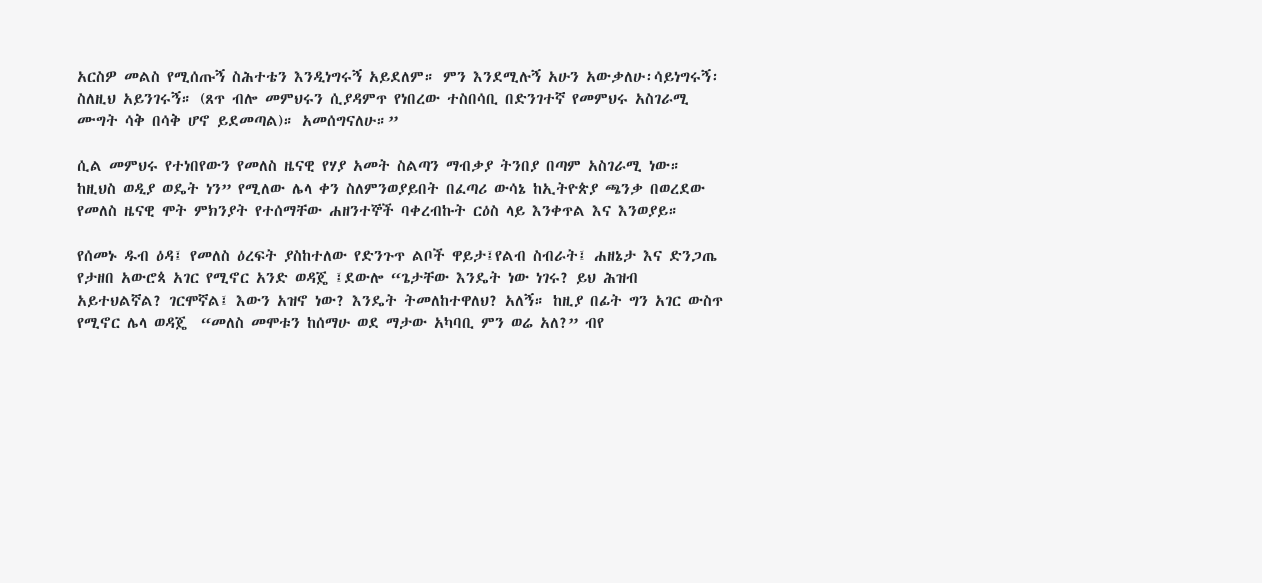አርስዎ መልስ የሚሰጡኝ ስሕተቴን እንዲነግሩኝ አይደለም። ምን እንደሚሉኝ አሁን አውቃለሁ፡ሳይነግሩኝ፡ ስለዚህ አይንገሩኝ። (ጸጥ ብሎ መምህሩን ሲያዳምጥ የነበረው ተስበሳቢ በድንገተኛ የመምህሩ አስገራሚ ሙግት ሳቅ በሳቅ ሆኖ ይደመጣል)። አመሰግናለሁ።”

ሲል መምህሩ የተነበየውን የመለስ ዜናዊ የሃያ አመት ስልጣን ማብቃያ ትንበያ በጣም አስገራሚ ነው። ከዚህስ ወዲያ ወዴት ነን” የሚለው ሌላ ቀን ስለምንወያይበት በፈጣሪ ውሳኔ ከኢትዮጵያ ጫንቃ በወረደው የመለስ ዜናዊ ሞት ምክንያት የተሰማቸው ሐዘንተኞች ባቀረብኩት ርዕስ ላይ እንቀጥል እና እንወያይ።

የሰመኑ ዱብ ዕዳ፤ የመለስ ዕረፍት ያስከተለው የድንጉጥ ልቦች ዋይታ፤የልብ ስብራት፤ ሐዘኔታ እና ድንጋጤ የታዘበ አውሮጳ አገር የሚኖር አንድ ወዳጄ ፤ደውሎ “ጌታቸው እንዴት ነው ነገሩ? ይህ ሕዝብ አይተህልኛል? ገርሞኛል፤ እውን አዝኖ ነው? እንዴት ትመለከተዋለህ? አለኝ። ከዚያ በፊት ግን አገር ውስጥ የሚኖር ሌላ ወዳጄ  “መለስ መሞቱን ከሰማሁ ወደ ማታው አካባቢ ምን ወሬ አለ?” ብየ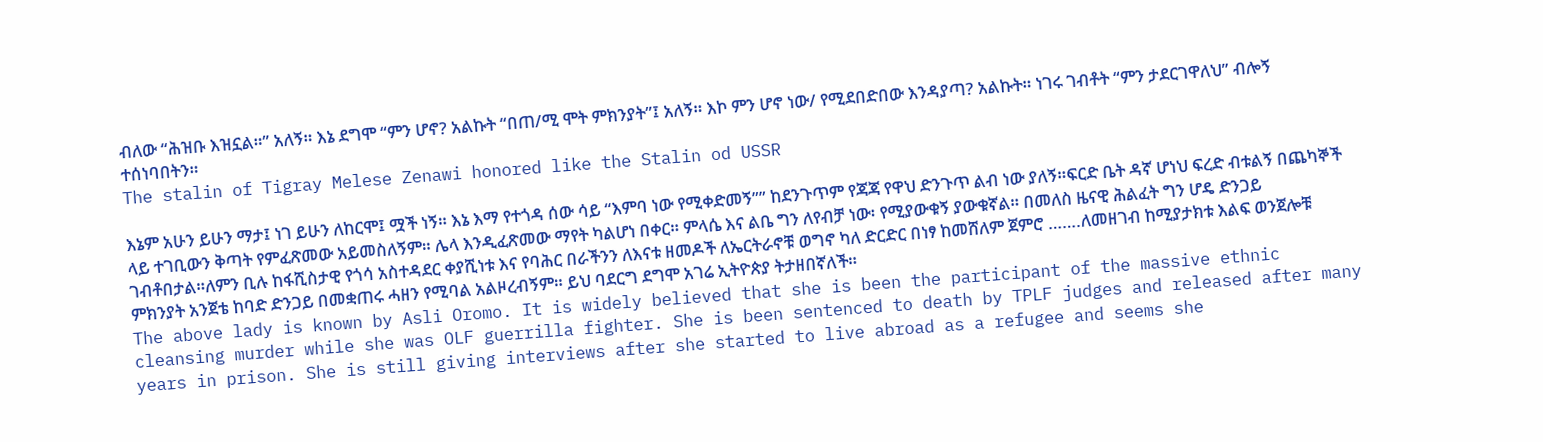ብለው “ሕዝቡ እዝኗል።” አለኝ። እኔ ደግሞ “ምን ሆኖ? አልኩት “በጠ/ሚ ሞት ምክንያት”፤ አለኝ። እኮ ምን ሆኖ ነው/ የሚደበድበው እንዳያጣ? አልኩት። ነገሩ ገብቶት “ምን ታደርገዋለህ” ብሎኝ ተሰነባበትን።
The stalin of Tigray Melese Zenawi honored like the Stalin od USSR

እኔም አሁን ይሁን ማታ፤ ነገ ይሁን ለከርሞ፤ ሟች ነኝ። እኔ እማ የተጎዳ ሰው ሳይ “እምባ ነው የሚቀድመኝ”” ከደንጉጥም የጃጃ የዋህ ድንጉጥ ልብ ነው ያለኝ።ፍርድ ቤት ዳኛ ሆነህ ፍረድ ብቱልኝ በጨካኞች ላይ ተገቢውን ቅጣት የምፈጽመው አይመስለኝም። ሌላ እንዲፈጽመው ማየት ካልሆነ በቀር። ምላሴ እና ልቤ ግን ለየብቻ ነው፡ የሚያውቁኝ ያውቁኛል። በመለስ ዜናዊ ሕልፈት ግን ሆዴ ድንጋይ ገብቶበታል።ለምን ቢሉ ከፋሺስታዊ የጎሳ አስተዳደር ቀያሺነቱ እና የባሕር በራችንን ለእናቱ ዘመዶች ለኤርትራኖቹ ወግኖ ካለ ድርድር በነፃ ከመሸለም ጀምሮ …….ለመዘገብ ከሚያታክቱ እልፍ ወንጀሎቹ ምክንያት አንጀቴ ከባድ ድንጋይ በመቋጠሩ ሓዘን የሚባል አልዞረብኝም። ይህ ባደርግ ደግሞ አገሬ ኢትዮጵያ ትታዘበኛለች።
The above lady is known by Asli Oromo. It is widely believed that she is been the participant of the massive ethnic cleansing murder while she was OLF guerrilla fighter. She is been sentenced to death by TPLF judges and released after many years in prison. She is still giving interviews after she started to live abroad as a refugee and seems she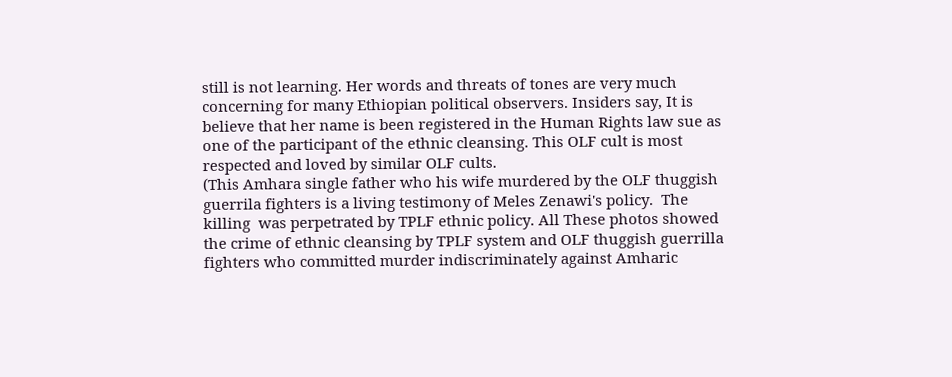still is not learning. Her words and threats of tones are very much concerning for many Ethiopian political observers. Insiders say, It is believe that her name is been registered in the Human Rights law sue as one of the participant of the ethnic cleansing. This OLF cult is most respected and loved by similar OLF cults.
(This Amhara single father who his wife murdered by the OLF thuggish guerrila fighters is a living testimony of Meles Zenawi's policy.  The killing  was perpetrated by TPLF ethnic policy. All These photos showed the crime of ethnic cleansing by TPLF system and OLF thuggish guerrilla fighters who committed murder indiscriminately against Amharic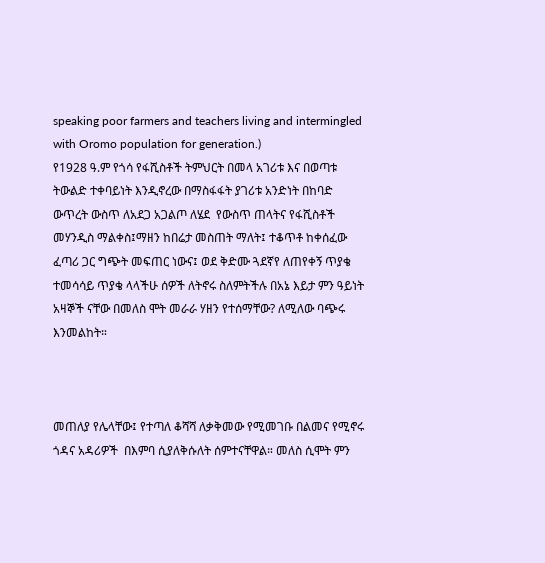speaking poor farmers and teachers living and intermingled with Oromo population for generation.)
የ1928 ዓ.ም የጎሳ የፋሺስቶች ትምህርት በመላ አገሪቱ እና በወጣቱ ትውልድ ተቀባይነት እንዲኖረው በማስፋፋት ያገሪቱ አንድነት በከባድ ውጥረት ውስጥ ለአደጋ አጋልጦ ለሄደ  የውስጥ ጠላትና የፋሺስቶች መሃንዲስ ማልቀስ፤ማዘን ከበሬታ መስጠት ማለት፤ ተቆጥቶ ከቀሰፈው ፈጣሪ ጋር ግጭት መፍጠር ነውና፤ ወደ ቅድሙ ጓደኛየ ለጠየቀኝ ጥያቄ  ተመሳሳይ ጥያቄ ላላችሁ ሰዎች ለትኖሩ ስለምትችሉ በአኔ እይታ ምን ዓይነት አዛኞች ናቸው በመለስ ሞት መራራ ሃዘን የተሰማቸው? ለሚለው ባጭሩ እንመልከት።



መጠለያ የሌላቸው፤ የተጣለ ቆሻሻ ለቃቅመው የሚመገቡ በልመና የሚኖሩ ጎዳና አዳሪዎች  በእምባ ሲያለቅሱለት ሰምተናቸዋል። መለስ ሲሞት ምን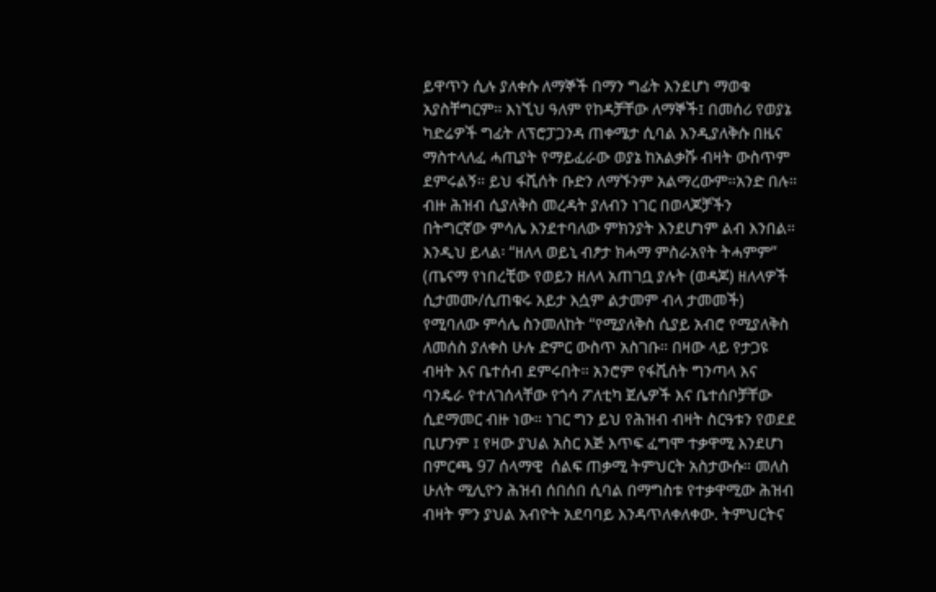ይዋጥን ሲሉ ያለቀሱ ለማኞች በማን ግፊት እንደሆነ ማወቁ አያስቸግርም። እነኚህ ዓለም የከዳቻቸው ለማኞች፤ በመሰሪ የወያኔ ካድሬዎች ግፊት ለፕሮፓጋንዳ ጠቀሜታ ሲባል እንዲያለቅሱ በዜና ማስተላለፈ ሓጢያት የማይፈራው ወያኔ ከአልቃሹ ብዛት ውስጥም ደምሩልኝ። ይህ ፋሺሰት ቡድን ለማኙንም አልማረውም።አንድ በሉ። ብዙ ሕዝብ ሲያለቅስ መረዳት ያለብን ነገር በወላጆቻችን በትግርኛው ምሳሌ እንደተባለው ምክንያት እንደሆነም ልብ እንበል። እንዲህ ይላል፡ “ዘለላ ወይኒ ብፆታ ክሓማ ምስራአየት ትሓምም” (ጤናማ የነበረቺው የወይን ዘለላ አጠገቧ ያሉት (ወዳጆ) ዘለላዎች ሲታመሙ/ሲጠቁሩ አይታ እሷም ልታመም ብላ ታመመች) የሚባለው ምሳሌ ስንመለከት “የሚያለቅስ ሲያይ አብሮ የሚያለቅስ ለመሰስ ያለቀስ ሁሉ ድምር ውስጥ አስገቡ። በዛው ላይ የታጋዩ ብዛት እና ቤተሰብ ደምሩበት። አንሮም የፋሺሰት ግንጣላ እና ባንዴራ የተለገሰላቸው የጎሳ ፖለቲካ ጀሌዎች እና ቤተሰቦቻቸው ሲደማመር ብዙ ነው። ነገር ግን ይህ የሕዝብ ብዛት ስርዓቱን የወደደ ቢሆንም ፤ የዛው ያህል አስር እጅ እጥፍ ፈግሞ ተቃዋሚ እንደሆነ በምርጫ 97 ሰላማዊ  ሰልፍ ጠቃሚ ትምህርት አስታውሱ። መለስ ሁለት ሚሊዮን ሕዝብ ሰበሰበ ሲባል በማግስቱ የተቃዋሚው ሕዝብ ብዛት ምን ያህል አብዮት አደባባይ እንዳጥለቀለቀው. ትምህርትና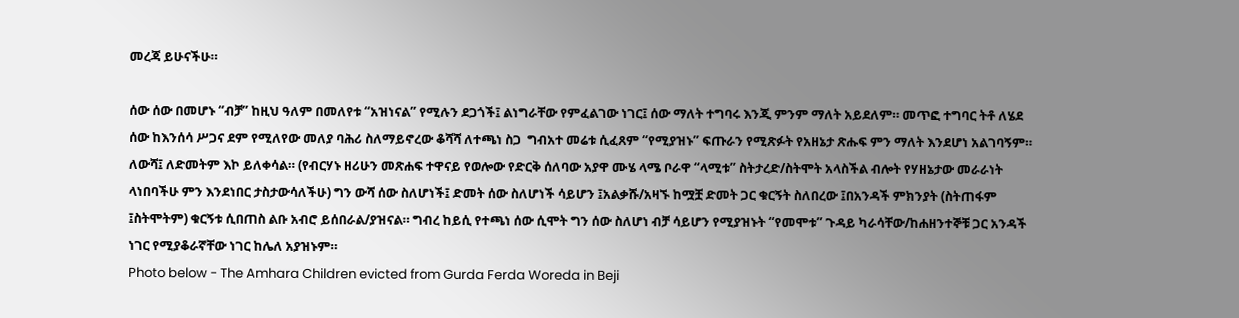መረጃ ይሁናችሁ።

ሰው ሰው በመሆኑ “ብቻ” ከዚህ ዓለም በመለየቱ “አዝነናል” የሚሉን ደጋጎች፤ ልነግራቸው የምፈልገው ነገር፤ ሰው ማለት ተግባሩ እንጂ ምንም ማለት አይደለም። መጥፎ ተግባር ትቶ ለሄደ ሰው ከእንሰሳ ሥጋና ደም የሚለየው መለያ ባሕሪ ስለማይኖረው ቆሻሻ ለተጫነ ስጋ  ግብአተ መሬቱ ሲፈጸም “የሚያዝኑ” ፍጡራን የሚጽፉት የአዘኔታ ጽሑፍ ምን ማለት እንደሆነ አልገባኝም።  ለውሻ፤ ለድመትም እኮ ይለቀሳል። (የብርሃኑ ዘሪሁን መጽሐፍ ተዋናይ የወሎው የድርቅ ሰለባው አያዋ ሙሄ ላሜ ቦራዋ “ላሚቱ” ስትታረድ/ስትሞት አላስችል ብሎት የሃዘኔታው መራራነት ላነበባችሁ ምን እንደነበር ታስታውሳለችሁ) ግን ውሻ ሰው ስለሆነች፤ ድመት ሰው ስለሆነች ሳይሆን ፤አልቃሹ/አዛኙ ከሟቿ ድመት ጋር ቁርኝት ስለበረው ፤በአንዳች ምክንያት (ስትጠፋም ፤ስትሞትም) ቁርኝቱ ሲበጠስ ልቡ አብሮ ይሰበራል/ያዝናል። ግብረ ከይሲ የተጫነ ሰው ሲሞት ግን ሰው ስለሆነ ብቻ ሳይሆን የሚያዝኑት “የመሞቱ” ጉዳይ ካራሳቸው/ከሐዘንተኞቹ ጋር አንዳች ነገር የሚያቆራኛቸው ነገር ከሌለ አያዝኑም።
Photo below - The Amhara Children evicted from Gurda Ferda Woreda in Beji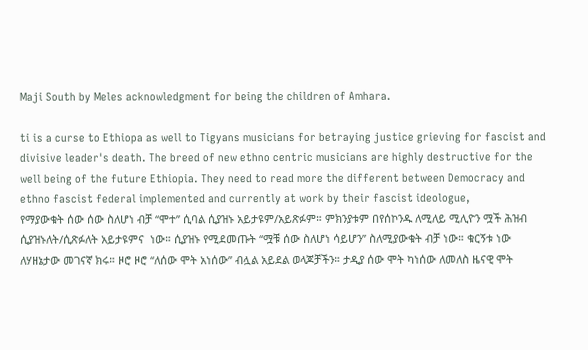Maji South by Meles acknowledgment for being the children of Amhara.

ti is a curse to Ethiopa as well to Tigyans musicians for betraying justice grieving for fascist and divisive leader's death. The breed of new ethno centric musicians are highly destructive for the well being of the future Ethiopia. They need to read more the different between Democracy and ethno fascist federal implemented and currently at work by their fascist ideologue,
የማያውቁት ሰው ሰው ስለሆነ ብቻ “ሞተ” ሲባል ሲያዝኑ አይታዩም/አይጽፉም። ምክንያቱም በየሰኮንዱ ለሚለይ ሚሊዮን ሟች ሕዝብ ሲያዝኑለት/ሲጽፉለት አይታዩምና  ነው። ሲያዝኑ የሚደመጡት “ሟቹ ሰው ስለሆነ ሳይሆን” ስለሚያውቁት ብቻ ነው። ቁርኝቱ ነው ለሃዘኔታው መገናኛ ክሩ። ዞሮ ዞሮ “ለሰው ሞት አነሰው” ብሏል አይደል ወላጆቻችን። ታዲያ ሰው ሞት ካነሰው ለመለስ ዜናዊ ሞት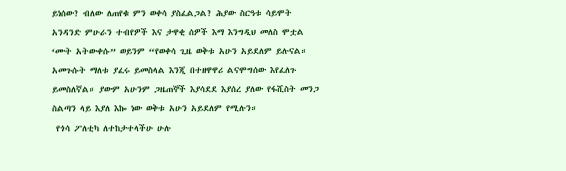ይነሰው? ብለው ለጠየቁ ምን ወቀሳ ያስፈልጋል? ሕያው ስርዓቱ ሳይሞት አንዳንድ ምሁራን ተብየዎች እና ታዋቂ ሰዎች እማ እንግዲህ መለስ ሞቷል  ‘ሙት አትውቀሱ” ወይንም “የወቀሳ ጊዜ ወቅቱ አሁን አይደለም ይሉናል። አመጉሱት ማለቱ ያፈሩ ይመስላል እንጂ በተዘዋዋሪ ልናሞግሰው እየፈለጉ ይመስለኛል። ያውም አሁንም ጋዜጠኞች እያሳደደ እያሰረ ያለው የፋሺስት መንጋ ስልጣን ላይ እያለ እኰ ነው ወቅቱ አሁን አይደለም የሚሉን።
 የጎሳ ፖለቲካ ለተከታተላችሁ ሁሉ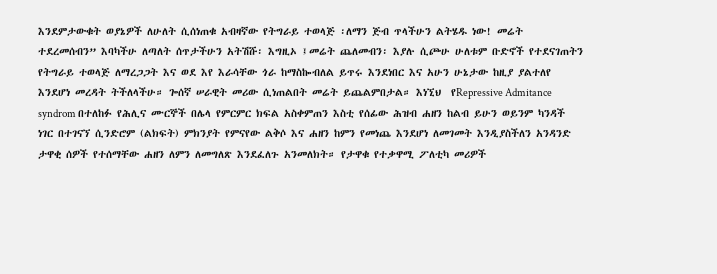እንደምታውቁት ወያኔዎች ለሁለት ሲሰነጠቁ አብዛኛው የትግራይ ተወላጅ ፡ለማን ጅብ ጥላችሁን ልትሄዱ ነው! መሬት ተደረመሰብን” እባካችሁ ለጣለት ሰጥታችሁን አትሽሹ፡ እግዚኦ ፤መሬት ጨለመብን፡ እያሉ ሲጮሁ ሁለቱም ቡድኖች የተደናገጠትን የትግራይ ተወላጅ ለማረጋጋት እና ወደ እየ እራሳቸው ጎራ ከማስኰብለል ይጥሩ እንደነበር እና አሁን ሁኔታው ከዚያ ያልተለየ እንደሆነ መረዳት ትችለላችሁ። ጐሰኛ ሠራዊት መሪው ሲነጠልበት መሬት ይጨልምበታል። እነኚህ  የRepressive Admitance syndrom በተለከፉ የሕሊና ሙርኞች በሌላ የምርምር ክፍል አስቀምጠን እስቲ የሰፊው ሕዝብ ሐዘን ከልብ ይሁን ወይንም ካንዳች ነገር በተገናኘ ሲንድሮም (ልክፍት) ምክንያት የምናየው ልቅሶ እና ሐዘን ከምን የመነጨ እንደሆነ ለመገመት እንዲያስችለን አንዳንድ ታዋቂ ሰዎች የተሰማቸው ሐዘን ለምን ለመግለጽ እንደፈለጉ አንመለክት። የታዋቁ የተቃዋሚ ፖለቲካ መሪዎች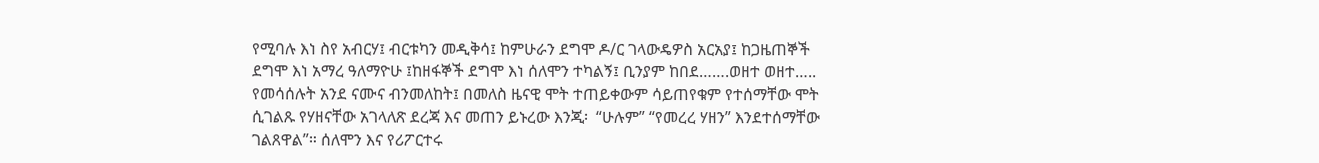የሚባሉ እነ ስየ አብርሃ፤ ብርቱካን መዲቅሳ፤ ከምሁራን ደግሞ ዶ/ር ገላውዴዎስ አርአያ፤ ከጋዜጠኞች ደግሞ እነ አማረ ዓለማዮሁ ፤ከዘፋኞች ደግሞ እነ ሰለሞን ተካልኝ፤ ቢንያም ከበደ…….ወዘተ ወዘተ….. የመሳሰሉት አንደ ናሙና ብንመለከት፤ በመለስ ዜናዊ ሞት ተጠይቀውም ሳይጠየቁም የተሰማቸው ሞት ሲገልጹ የሃዘናቸው አገላለጽ ደረጃ እና መጠን ይኑረው እንጂ፡  “ሁሉም” “የመረረ ሃዘን” እንደተሰማቸው ገልጸዋል”። ሰለሞን እና የሪፖርተሩ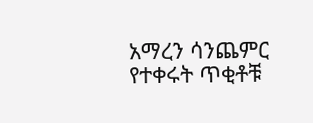አማረን ሳንጨምር የተቀሩት ጥቂቶቹ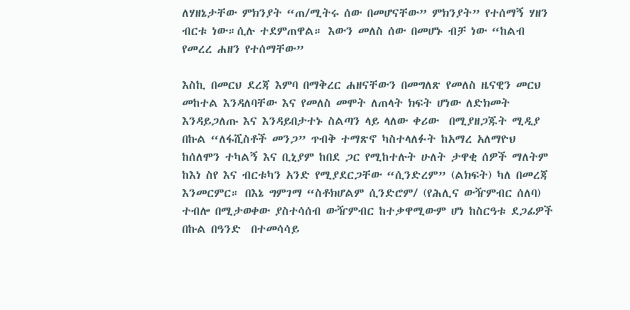ለሃዘኔታቸው ምክንያት “ጠ/ሚትሩ ሰው በመሆናቸው” ምክንያት” የተሰማኝ ሃዘን ብርቱ ነው።ሲሉ ተደምጠዋል። እውን መለስ ሰው በመሆኑ ብቻ ነው “ከልብ የመረረ ሐዘን የተሰማቸው”

እስኪ በመርህ ደረጃ እምባ በማቅረር ሐዘናቸውን በመግለጽ የመለስ ዜናዊን መርህ መከተል እንዳለባቸው እና የመለስ መሞት ለጠላት ክፍት ሆነው ለድክመት እንዳይጋለጡ እና እንዳይበታተኑ ስልጣን ላይ ላለው ቀሪው  በሚያዘጋጁት ሚዲያ በኩል “ለፋሺስቶች መንጋ” ጥብቅ ተማጽኖ ካስተላለፉት ከአማረ አለማዮህ ከሰለሞን ተካልኝ እና ቢኒያም ከበደ ጋር የሚከተሉት ሁለት ታዋቂ ሰዎች ማለትም ከእነ ስየ እና ብርቱካን አንድ የሚያደርጋቸው “ሲንድረም” (ልክፍት) ካለ በመረጃ እንመርምር። በእኔ ግምገማ “ስቶክሆልም ሲንድሮም/ (የሕሊና ውዥምብር ሰለባ) ተብሎ በሚታወቀው ያስተሳሰብ ውዥምብር ከተቃዋሚውም ሆነ ከስርዓቱ ደጋፊዎች በኩል በዓንድ  በተመሳሳይ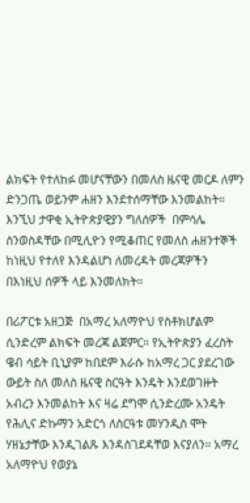ልክፍት የተለከፉ መሆናቸውን በመለስ ዜናዊ መርዶ ለምን ድንጋጤ ወይንም ሐዘን እንደተሰማቸው እንመልከት። እንኚህ ታዋቂ ኢትዮጵያዊያን ግለሰዎች  በምሳሌ ስንወስዳቸው በሚሊዮን የሚቆጠር የመለስ ሐዘንተኞች ከነዚህ የተለየ እንዳልሆነ ለመረዳት መረጃዎችን በእነዚህ ሰዎች ላይ እንመለክት።

በሪፖርቱ አዘጋጅ  በአማረ አለማዮህ የስቶክሆልም ሲንድረም ልክፍት መረጃ ልጀምር። የኢትዮጵያን ፈረስት ዌብ ሳይት ቢኒያም ከበደም እራሱ ከአማረ ጋር ያደረገው ውይት ስለ መለስ ዜናዊ ስርዓት እንዴት እንደወገዙት አብረን እንመልከት እና ዛሬ ደግሞ ሲንድረሙ አንዴት የሕሊና ድኩማን አድርጎ ለስርዓቱ መሃንዲስ ሞት ሃዘኔታቸው እንዲገልጹ እንዳስገደዳቸወ እናያለን። አማረ አለማዮህ የወያኔ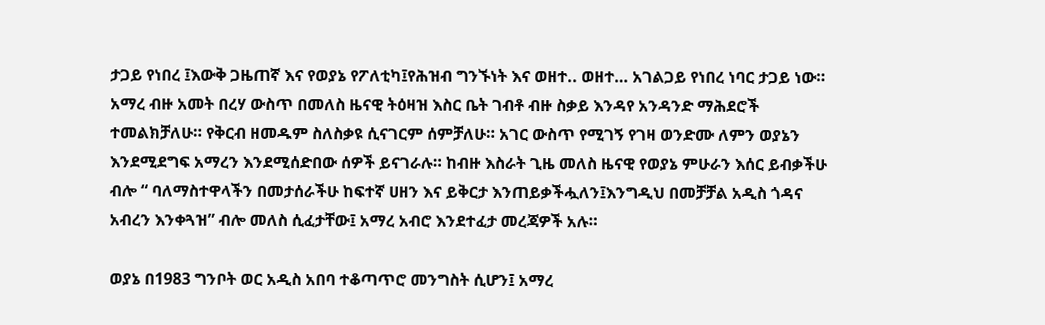ታጋይ የነበረ ፤እውቅ ጋዜጠኛ እና የወያኔ የፖለቲካ፤የሕዝብ ግንኙነት እና ወዘተ.. ወዘተ… አገልጋይ የነበረ ነባር ታጋይ ነው። አማረ ብዙ አመት በረሃ ውስጥ በመለስ ዜናዊ ትዕዛዝ እስር ቤት ገብቶ ብዙ ስቃይ እንዳየ አንዳንድ ማሕደሮች ተመልክቻለሁ። የቅርብ ዘመዱም ስለስቃዩ ሲናገርም ሰምቻለሁ። አገር ውስጥ የሚገኝ የገዛ ወንድሙ ለምን ወያኔን እንደሚደግፍ አማረን እንደሚሰድበው ሰዎች ይናገራሉ። ከብዙ እስራት ጊዜ መለስ ዜናዊ የወያኔ ምሁራን እሰር ይብቃችሁ ብሎ “ ባለማስተዋላችን በመታሰራችሁ ከፍተኛ ሀዘን እና ይቅርታ እንጠይቃችሗለን፤እንግዲህ በመቻቻል አዲስ ጎዳና አብረን እንቀጓዝ” ብሎ መለስ ሲፈታቸው፤ አማረ አብሮ እንደተፈታ መረጃዎች አሉ።

ወያኔ በ1983 ግንቦት ወር አዲስ አበባ ተቆጣጥሮ መንግስት ሲሆን፤ አማረ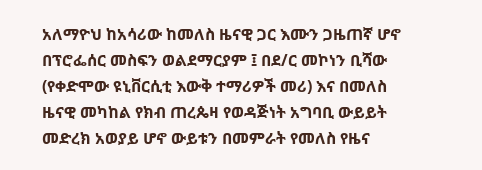አለማዮህ ከአሳሪው ከመለስ ዜናዊ ጋር እሙን ጋዜጠኛ ሆኖ በፕሮፌሰር መስፍን ወልደማርያም ፤ በደ/ር መኮነን ቢሻው (የቀድሞው ዩኒቨርሲቲ እውቅ ተማሪዎች መሪ) እና በመለስ ዜናዊ መካከል የክብ ጠረጴዛ የወዳጅነት አግባቢ ውይይት መድረክ አወያይ ሆኖ ውይቱን በመምራት የመለስ የዜና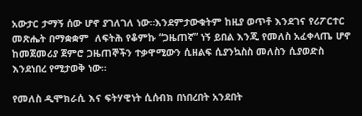አውታር ታማኝ ሰው ሆኖ ያገለገለ ነው።እንደምታውቁትም ከዚያ ወጥቶ እንደገና የሪፖርተር መጽሔት በማቋቋም  ለፍትሕ የቆምኩ “ጋዜጠኛ” ነኝ ይበል እንጂ የመለስ አፈቀላጤ ሆኖ ከመጀመሪያ ጀምሮ ጋዜጠኞችን ተቃዋሚውን ሲዘልፍ ሲያንኳስስ መለስን ሲያወድስ እንደነበረ የሚታወቅ ነው።

የመለስ ዲሞክራሲ እና ፍትሃዊነት ሲሰብክ በነበረበት አንደበት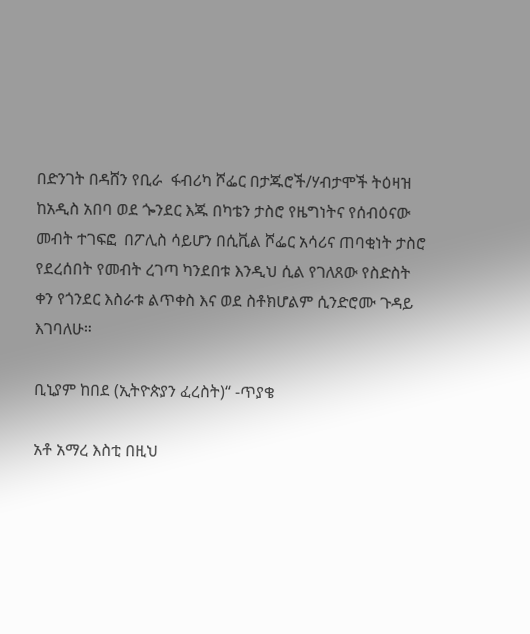በድንገት በዳሸን የቢራ  ፋብሪካ ሾፌር በታጁሮች/ሃብታሞች ትዕዛዝ ከአዲስ አበባ ወደ ጐንደር እጁ በካቴን ታስሮ የዜግነትና የሰብዕናው መብት ተገፍፎ  በፖሊስ ሳይሆን በሲቪል ሾፌር አሳሪና ጠባቂነት ታስሮ የደረሰበት የመብት ረገጣ ካንደበቱ እንዲህ ሲል የገለጸው የስድስት ቀን የጎንደር እስራቱ ልጥቀስ እና ወደ ስቶክሆልም ሲንድሮሙ ጉዳይ እገባለሁ።

ቢኒያም ከበደ (ኢትዮጵያን ፈረስት)“ -ጥያቄ

አቶ አማረ እስቲ በዚህ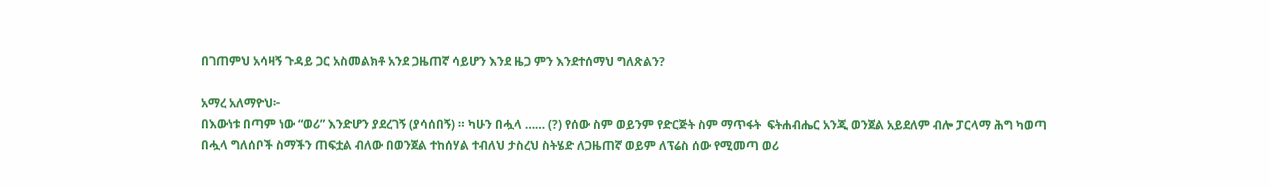በገጠምህ አሳዛኝ ጉዳይ ጋር አስመልክቶ አንደ ጋዜጠኛ ሳይሆን እንደ ዜጋ ምን እንደተሰማህ ግለጽልን?

አማረ አለማዮህ፦
በእውነቱ በጣም ነው “ወሪ” እንድሆን ያደረገኝ (ያሳሰበኝ) ። ካሁን በሗላ …… (?) የሰው ስም ወይንም የድርጅት ስም ማጥፋት  ፍትሐብሔር አንጂ ወንጀል አይደለም ብሎ ፓርላማ ሕግ ካወጣ በሗላ ግለሰቦች ስማችን ጠፍቷል ብለው በወንጀል ተከሰሃል ተብለህ ታስረህ ስትሄድ ለጋዜጠኛ ወይም ለፕሬስ ሰው የሚመጣ ወሪ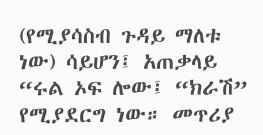(የሚያሳስብ ጉዳይ ማለቱ ነው) ሳይሆን፤ አጠቃላይ “ሩል ኦፍ ሎው፤ “ክራሽ” የሚያደርግ ነው። መጥሪያ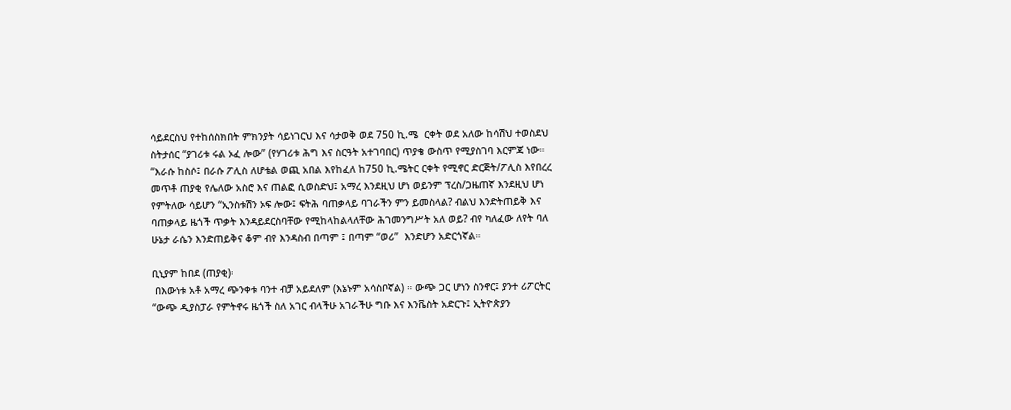ሳይደርስህ የተከሰስክበት ምክንያት ሳይነገርህ እና ሳታወቅ ወደ 750 ኪ.ሜ  ርቀት ወደ አለው ከሳሽህ ተወስደህ ስትታሰር “ያገሪቱ ሩል ኦፈ ሎው” (የሃገሪቱ ሕግ እና ስርዓት አተገባበር) ጥያቄ ውስጥ የሚያስገባ እርምጃ ነው።  “እራሱ ከስሶ፤ በራሱ ፖሊስ ለሆቴል ወጪ አበል እየከፈለ ከ750 ኪ.ሜትር ርቀት የሚኖር ድርጅት/ፖሊስ እየበረረ መጥቶ ጠያቂ የሌለው አስሮ እና ጠልፎ ሲወስድህ፤ አማረ እንደዚህ ሆነ ወይንም ፕረስ/ጋዜጠኛ እንደዚህ ሆነ የምትለው ሳይሆን “ኢንስቱሽን ኦፍ ሎው፤ ፍትሕ ባጠቃላይ ባገራችን ምን ይመስላል? ብልህ እንድትጠይቅ እና ባጠቃላይ ዜጎች ጥቃት እንዳይደርስባቸው የሚከላከልላለቸው ሕገመንግሥት አለ ወይ? ብየ ካለፈው ለየት ባለ ሁኔታ ራሴን እንድጠይቅና ቆም ብየ እንዳስብ በጣም ፤ በጣም “ወሪ”  እንድሆን አድርጎኛል።

ቢኒያም ከበደ (ጠያቂ)፡
 በእውነቱ አቶ አማረ ጭንቀቱ ባንተ ብቻ አይደለም (እኔኑም አሳስቦኛል) ። ውጭ ጋር ሆነን ስንኖር፤ ያንተ ሪፖርትር “ውጭ ዲያስፓራ የምትኖሩ ዜጎች ስለ አገር ብላችሁ አገራችሁ ግቡ እና እንቬስት አድርጉ፤ ኢትዮጵያን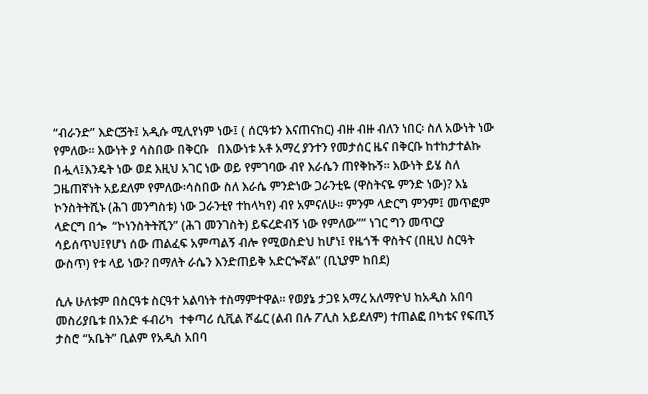“ብራንድ” እድርጛት፤ አዲሱ ሚሊየነም ነው፤ ( ሰርዓቱን እናጠናከር) ብዙ ብዙ ብለን ነበር፡ ስለ አውነት ነው የምለው። እውነት ያ ሳስበው በቅርቡ   በእውነቱ አቶ አማረ ያንተን የመታሰር ዜና በቅርቡ ከተከታተልኩ በሗላ፤እንዴት ነው ወደ እዚህ አገር ነው ወይ የምገባው ብየ እራሴን ጠየቅኩኝ። እውነት ይሄ ስለ ጋዜጠኛነት አይደለም የምለው፡ሳስበው ስለ እራሴ ምንድነው ጋራንቲዬ (ዋስትናዬ ምንድ ነው)? እኔ ኮንስትትሺኑ (ሕገ መንግስቱ) ነው ጋራንቲየ ተከላካየ) ብየ አምናለሁ። ምንም ላድርግ ምንም፤ መጥፎም ላድርግ በጐ  “ኮነንስትትሺን” (ሕገ መንገስት) ይፍረድብኝ ነው የምለው”” ነገር ግን መጥርያ ሳይሰጥህ፤የሆነ ሰው ጠልፈፍ አምጣልኝ ብሎ የሚወስድህ ከሆነ፤ የዜጎች ዋስትና (በዚህ ስርዓት ውስጥ) የቱ ላይ ነው? በማለት ራሴን እንድጠይቅ አድርጐኛል” (ቢኒያም ከበደ)

ሲሉ ሁለቱም በስርዓቱ ስርዓተ አልባነት ተስማምተዋል። የወያኔ ታጋዩ አማረ አለማዮህ ከአዲስ አበባ መስሪያቤቱ በአንድ ፋብሪካ  ተቀጣሪ ሲቪል ሾፌር (ልብ በሉ ፖሊስ አይደለም) ተጠልፎ በካቴና የፍጢኝ ታስሮ “አቤት” ቢልም የአዲስ አበባ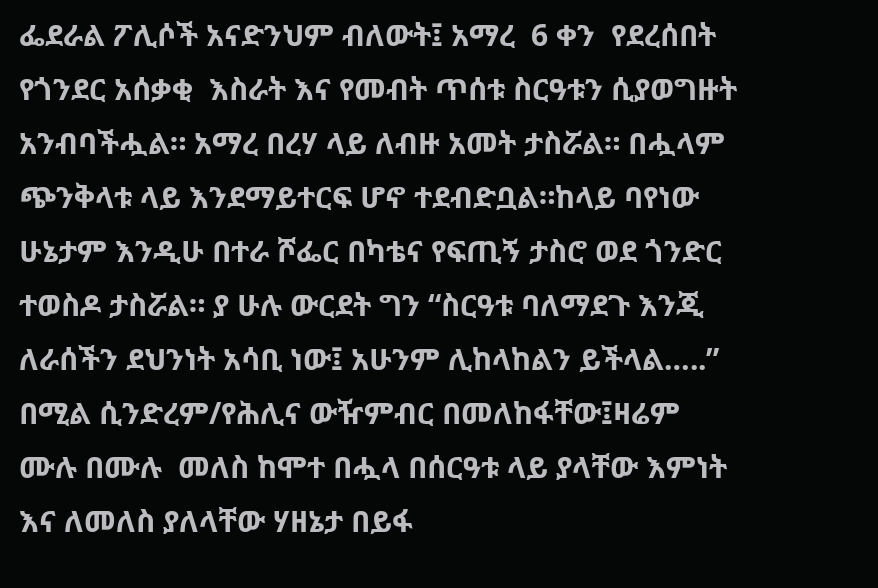ፌደራል ፖሊሶች አናድንህም ብለውት፤ አማረ  6 ቀን  የደረሰበት የጎንደር አሰቃቂ  እስራት እና የመብት ጥሰቱ ስርዓቱን ሲያወግዙት አንብባችሗል። አማረ በረሃ ላይ ለብዙ አመት ታስሯል። በሗላም ጭንቅላቱ ላይ እንደማይተርፍ ሆኖ ተደብድቧል።ከላይ ባየነው ሁኔታም እንዲሁ በተራ ሾፌር በካቴና የፍጢኝ ታስሮ ወደ ጎንድር ተወስዶ ታስሯል። ያ ሁሉ ውርደት ግን “ስርዓቱ ባለማደጉ እንጂ ለራሰችን ደህንነት አሳቢ ነው፤ አሁንም ሊከላከልን ይችላል…..” በሚል ሲንድረም/የሕሊና ውዥምብር በመለከፋቸው፤ዛሬም  ሙሉ በሙሉ  መለስ ከሞተ በሗላ በሰርዓቱ ላይ ያላቸው እምነት እና ለመለስ ያለላቸው ሃዘኔታ በይፋ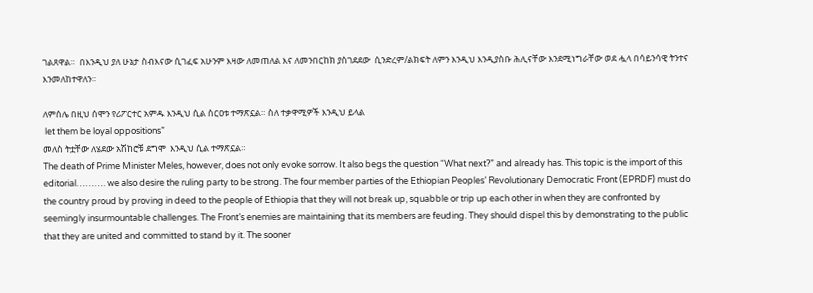ገልጸዋል።  በእንዲህ ያለ ሁኔታ ስብእናው ሲገፈፍ አሁንም እዛው ለመጠለል እና ለመንበርከክ ያስገደደው  ሲንድረም/ልክፍት ለምን እንዲህ እንዲያስቡ ሕሊናቸው እንደሚነግራቸው ወደ ሗላ በሳይንሳዊ ትንተና እንመለከተዋለን።

ለምሰሌ በዚህ ሰሞን የሪፖርተር አምዱ እንዲህ ሲል ስርዐቱ ተማጽኗል። ስለ ተቃዋሚዎች እንዲህ ይላል
 let them be loyal oppositions”
መለስ ትቷቸው ለሄደው አሽከሮቹ ደግሞ  እንዲህ ሲል ተማጽኗል።
The death of Prime Minister Meles, however, does not only evoke sorrow. It also begs the question “What next?” and already has. This topic is the import of this editorial………. we also desire the ruling party to be strong. The four member parties of the Ethiopian Peoples’ Revolutionary Democratic Front (EPRDF) must do the country proud by proving in deed to the people of Ethiopia that they will not break up, squabble or trip up each other in when they are confronted by seemingly insurmountable challenges. The Front’s enemies are maintaining that its members are feuding. They should dispel this by demonstrating to the public that they are united and committed to stand by it. The sooner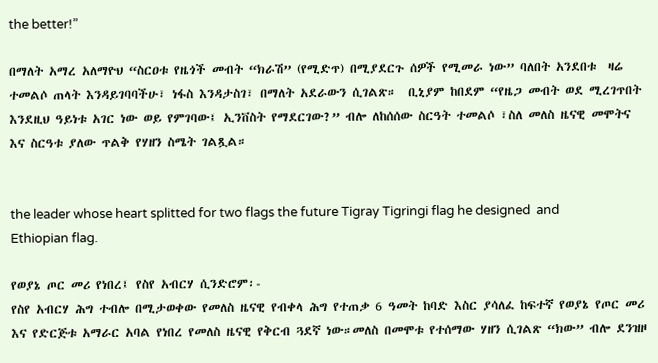the better!”

በማለት አማረ አለማዮህ “ስርዐቱ የዜጎች መብት “ክራሽ” (የሚድጥ) በሚያደርጉ ሰዎች የሚመራ ነው” ባለበት አንደበቱ  ዛሬ ተመልሶ ጠላት እንዳይገባባችሁ፣ ነፋስ እንዳታስገ፣ በማለት አደራውን ሲገልጽ።  ቢኒያም ከበደም “የዜጋ መብት ወደ ሚረገጥበት እንደዚህ ዓይነቱ አገር ነው ወይ የምገባው፤ ኢንቨስት የማደርገው?” ብሎ ለከሰሰው ስርዓት ተመልሶ ፣ስለ መለስ ዜናዊ መሞትና እና ስርዓቱ ያለው ጥልቅ የሃዘን ስሜት ገልጿል።


the leader whose heart splitted for two flags the future Tigray Tigringi flag he designed  and Ethiopian flag.

የወያኔ ጦር መሪ የነበረ፤ የስየ አብርሃ ሲንድሮም፡-
የስየ አብርሃ ሕግ ተብሎ በሚታወቀው የመለስ ዜናዊ የብቀላ ሕግ የተጠቃ 6 ዓመት ከባድ እስር ያሳለፈ ከፍተኛ የወያኔ የጦር መሪ እና የድርጅቱ አማራር አባል የነበረ የመለስ ዜናዊ የቅርብ ጓደኛ ነው።መለስ በመሞቱ የተሰማው ሃዘን ሲገልጽ “ክው” ብሎ ደንዝዞ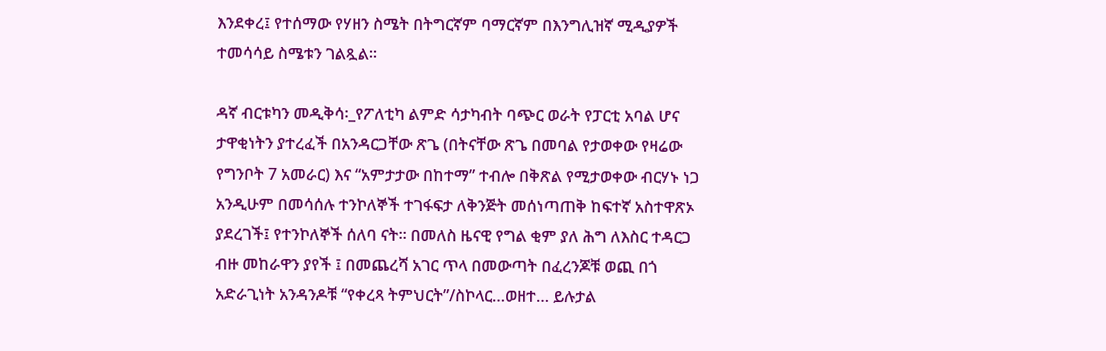እንደቀረ፤ የተሰማው የሃዘን ስሜት በትግርኛም ባማርኛም በእንግሊዝኛ ሚዲያዎች ተመሳሳይ ስሜቱን ገልጿል።

ዳኛ ብርቱካን መዲቅሳ፡_የፖለቲካ ልምድ ሳታካብት ባጭር ወራት የፓርቲ አባል ሆና ታዋቂነትን ያተረፈች በአንዳርጋቸው ጽጌ (በትናቸው ጽጌ በመባል የታወቀው የዛሬው የግንቦት 7 አመራር) እና “አምታታው በከተማ” ተብሎ በቅጽል የሚታወቀው ብርሃኑ ነጋ አንዲሁም በመሳሰሉ ተንኮለኞች ተገፋፍታ ለቅንጅት መሰነጣጠቅ ከፍተኛ አስተዋጽኦ ያደረገች፤ የተንኮለኞች ሰለባ ናት። በመለስ ዜናዊ የግል ቂም ያለ ሕግ ለእስር ተዳርጋ ብዙ መከራዋን ያየች ፤ በመጨረሻ አገር ጥላ በመውጣት በፈረንጆቹ ወጪ በጎ አድራጊነት አንዳንዶቹ “የቀረጻ ትምህርት”/ስኮላር…ወዘተ… ይሉታል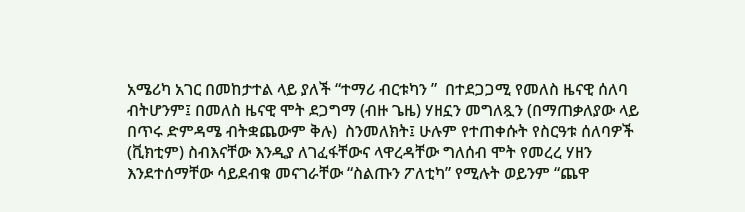አሜሪካ አገር በመከታተል ላይ ያለች “ተማሪ ብርቱካን ”  በተደጋጋሚ የመለስ ዜናዊ ሰለባ ብትሆንም፤ በመለስ ዜናዊ ሞት ደጋግማ (ብዙ ጌዜ) ሃዘኗን መግለጿን (በማጠቃለያው ላይ በጥሩ ድምዳሜ ብትቋጨውም ቅሉ)  ስንመለክት፤ ሁሉም የተጠቀሱት የስርዓቱ ሰለባዎች (ቪክቲም) ስብእናቸው እንዲያ ለገፈፋቸውና ላዋረዳቸው ግለሰብ ሞት የመረረ ሃዘን እንደተሰማቸው ሳይደብቁ መናገራቸው “ስልጡን ፖለቲካ” የሚሉት ወይንም “ጨዋ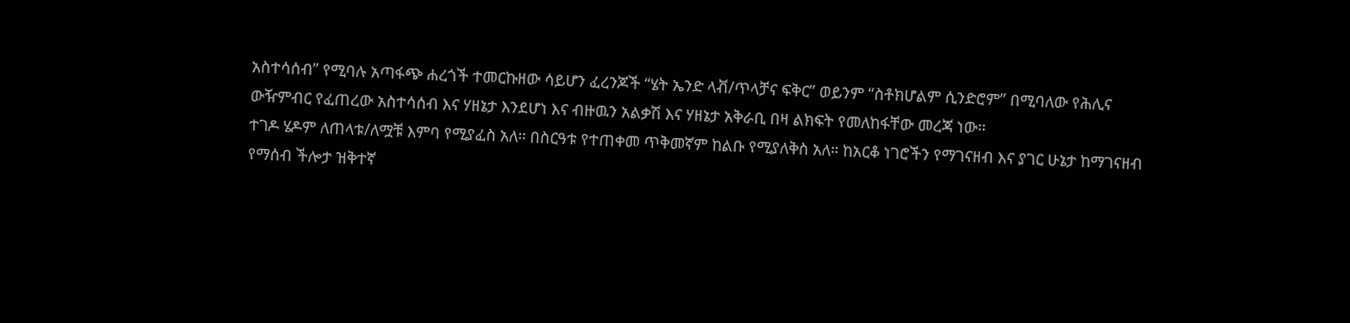አስተሳሰብ” የሚባሉ አጣፋጭ ሐረጎች ተመርኩዘው ሳይሆን ፈረንጆች “ሄት ኤንድ ላቭ/ጥላቻና ፍቅር” ወይንም “ስቶክሆልም ሲንድሮም” በሚባለው የሕሊና ውዥምብር የፈጠረው አስተሳሰብ እና ሃዘኔታ እንደሆነ እና ብዙዉን አልቃሽ እና ሃዘኔታ አቅራቢ በዛ ልክፍት የመለከፋቸው መረጃ ነው።
ተገዶ ሄዶም ለጠላቱ/ለሟቹ እምባ የሚያፈስ አለ። በስርዓቱ የተጠቀመ ጥቅመኛም ከልቡ የሚያለቅስ አለ። ከአርቆ ነገሮችን የማገናዘብ እና ያገር ሁኔታ ከማገናዘብ የማሰብ ችሎታ ዝቅተኛ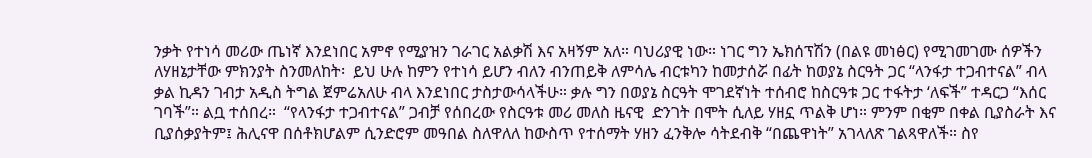ንቃት የተነሳ መሪው ጤነኛ እንደነበር አምኖ የሚያዝን ገራገር አልቃሽ እና አዛኝም አለ። ባህሪያዊ ነው። ነገር ግን ኤክሰፕሽን (በልዩ መነፅር) የሚገመገሙ ሰዎችን ለሃዘኔታቸው ምክንያት ስንመለከት፡  ይህ ሁሉ ከምን የተነሳ ይሆን ብለን ብንጠይቅ ለምሳሌ ብርቱካን ከመታሰሯ በፊት ከወያኔ ስርዓት ጋር “ላንፋታ ተጋብተናል” ብላ ቃል ኪዳን ገብታ አዲስ ትግል ጀምሬአለሁ ብላ እንደነበር ታስታውሳላችሁ። ቃሉ ግን በወያኔ ስርዓት ሞገደኛነት ተሰብሮ ከስርዓቱ ጋር ተፋትታ ‘ለፍች” ተዳርጋ “እሰር ገባች”። ልቧ ተሰበረ።  “የላንፋታ ተጋብተናል” ጋብቻ የሰበረው የስርዓቱ መሪ መለስ ዜናዊ  ድንገት በሞት ሲለይ ሃዘኗ ጥልቅ ሆነ። ምንም በቂም በቀል ቢያስራት እና ቢያሰቃያትም፤ ሕሊናዋ በሰቶክሆልም ሲንድሮም መዓበል ስለዋለለ ከውስጥ የተሰማት ሃዘን ፈንቅሎ ሳትደብቅ “በጨዋነት” አገላለጽ ገልጻዋለች። ስየ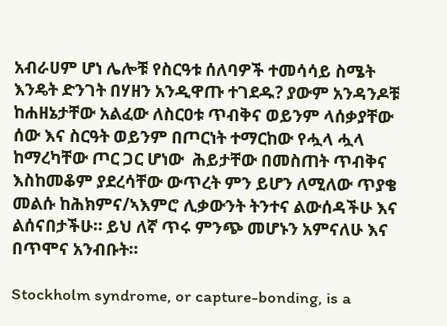አብራሀም ሆነ ሌሎቹ የስርዓቱ ሰለባዎች ተመሳሳይ ስሜት እንዴት ድንገት በሃዘን አንዲዋጡ ተገደዱ? ያውም አንዳንዶቹ ከሐዘኔታቸው አልፈው ለስርዐቱ ጥብቅና ወይንም ላሰቃያቸው ሰው እና ስርዓት ወይንም በጦርነት ተማርከው የሗላ ሗላ ከማረካቸው ጦር ጋር ሆነው  ሕይታቸው በመስጠት ጥብቅና እስከመቆም ያደረሳቸው ውጥረት ምን ይሆን ለሚለው ጥያቄ መልሱ ከሕክምና/ኣእምሮ ሊቃውንት ትንተና ልውሰዳችሁ እና ልሰናበታችሁ። ይህ ለኛ ጥሩ ምንጭ መሆኑን አምናለሁ እና በጥሞና አንብቡት።

Stockholm syndrome, or capture-bonding, is a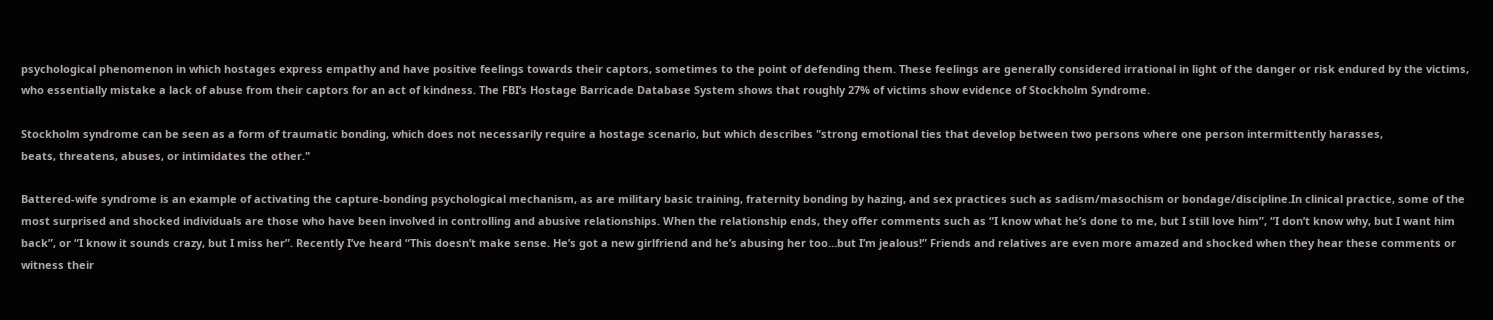psychological phenomenon in which hostages express empathy and have positive feelings towards their captors, sometimes to the point of defending them. These feelings are generally considered irrational in light of the danger or risk endured by the victims, who essentially mistake a lack of abuse from their captors for an act of kindness. The FBI’s Hostage Barricade Database System shows that roughly 27% of victims show evidence of Stockholm Syndrome.

Stockholm syndrome can be seen as a form of traumatic bonding, which does not necessarily require a hostage scenario, but which describes "strong emotional ties that develop between two persons where one person intermittently harasses,
beats, threatens, abuses, or intimidates the other."

Battered-wife syndrome is an example of activating the capture-bonding psychological mechanism, as are military basic training, fraternity bonding by hazing, and sex practices such as sadism/masochism or bondage/discipline.In clinical practice, some of the most surprised and shocked individuals are those who have been involved in controlling and abusive relationships. When the relationship ends, they offer comments such as “I know what he’s done to me, but I still love him”, “I don’t know why, but I want him back”, or “I know it sounds crazy, but I miss her”. Recently I’ve heard “This doesn’t make sense. He’s got a new girlfriend and he’s abusing her too…but I’m jealous!” Friends and relatives are even more amazed and shocked when they hear these comments or witness their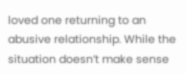loved one returning to an abusive relationship. While the situation doesn’t make sense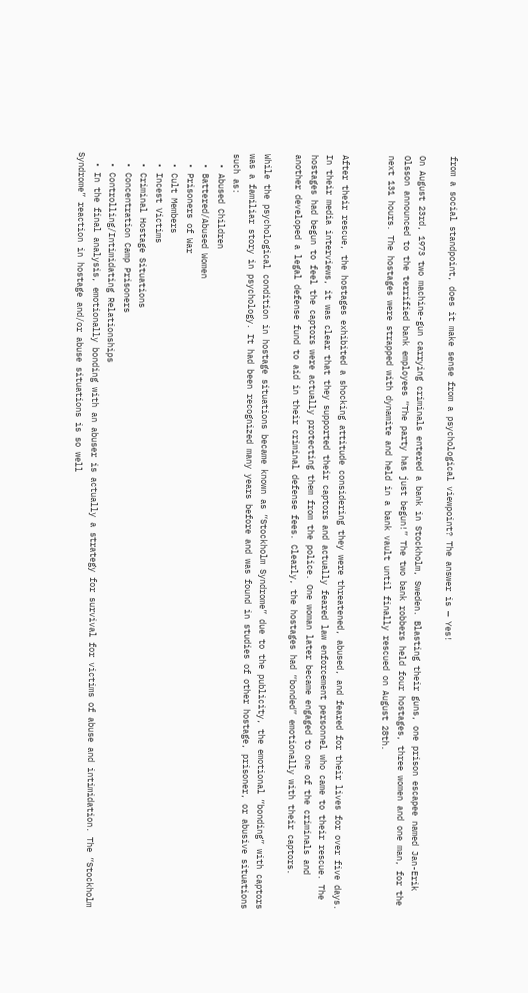from a social standpoint, does it make sense from a psychological viewpoint? The answer is — Yes!

On August 23rd, 1973 two machine-gun carrying criminals entered a bank in Stockholm, Sweden. Blasting their guns, one prison escapee named Jan-Erik Olsson announced to the terrified bank employees “The party has just begun!” The two bank robbers held four hostages, three women and one man, for the next 131 hours. The hostages were strapped with dynamite and held in a bank vault until finally rescued on August 28th.


After their rescue, the hostages exhibited a shocking attitude considering they were threatened, abused, and feared for their lives for over five days. In their media interviews, it was clear that they supported their captors and actually feared law enforcement personnel who came to their rescue. The hostages had begun to feel the captors were actually protecting them from the police. One woman later became engaged to one of the criminals and another developed a legal defense fund to aid in their criminal defense fees. Clearly, the hostages had “bonded” emotionally with their captors.

While the psychological condition in hostage situations became known as “Stockholm Syndrome” due to the publicity, the emotional “bonding” with captors was a familiar story in psychology. It had been recognized many years before and was found in studies of other hostage, prisoner, or abusive situations such as:
  • Abused Children
  • Battered/Abused Women
  • Prisoners of War
  • Cult Members
  • Incest Victims
  • Criminal Hostage Situations
  • Concentration Camp Prisoners
  • Controlling/Intimidating Relationships
  • In the final analysis, emotionally bonding with an abuser is actually a strategy for survival for victims of abuse and intimidation. The “Stockholm Syndrome” reaction in hostage and/or abuse situations is so well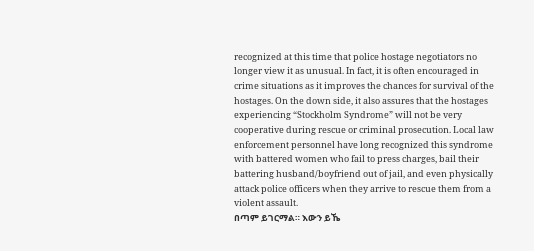recognized at this time that police hostage negotiators no longer view it as unusual. In fact, it is often encouraged in crime situations as it improves the chances for survival of the hostages. On the down side, it also assures that the hostages experiencing “Stockholm Syndrome” will not be very cooperative during rescue or criminal prosecution. Local law enforcement personnel have long recognized this syndrome with battered women who fail to press charges, bail their battering husband/boyfriend out of jail, and even physically attack police officers when they arrive to rescue them from a violent assault.
በጣም ይገርማል። እውን ይኼ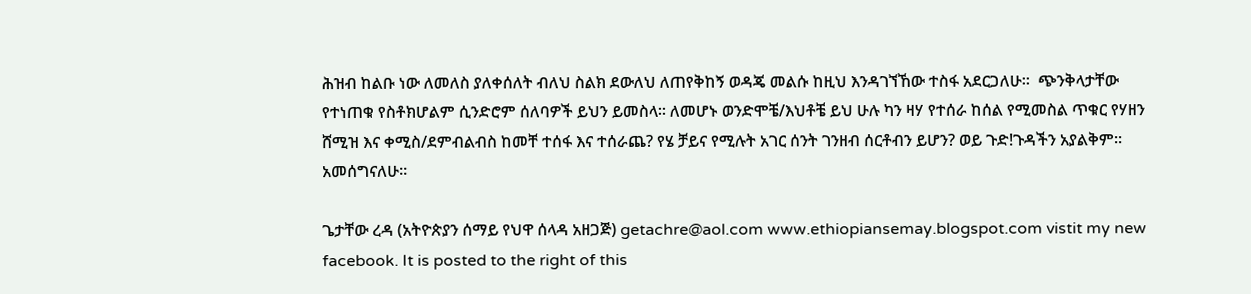ሕዝብ ከልቡ ነው ለመለስ ያለቀሰለት ብለህ ስልክ ደውለህ ለጠየቅከኝ ወዳጄ መልሱ ከዚህ እንዳገኘኸው ተስፋ አደርጋለሁ።  ጭንቅላታቸው የተነጠቁ የስቶክሆልም ሲንድሮም ሰለባዎች ይህን ይመስላ። ለመሆኑ ወንድሞቼ/እህቶቼ ይህ ሁሉ ካን ዛሃ የተሰራ ከሰል የሚመስል ጥቁር የሃዘን ሸሚዝ እና ቀሚስ/ደምብልብስ ከመቸ ተሰፋ እና ተሰራጨ? የሄ ቻይና የሚሉት አገር ሰንት ገንዘብ ሰርቶብን ይሆን? ወይ ጉድ!ጉዳችን አያልቅም።  አመሰግናለሁ።

ጌታቸው ረዳ (አትዮጵያን ሰማይ የህዋ ሰላዳ አዘጋጅ) getachre@aol.com www.ethiopiansemay.blogspot.com vistit my new facebook. It is posted to the right of this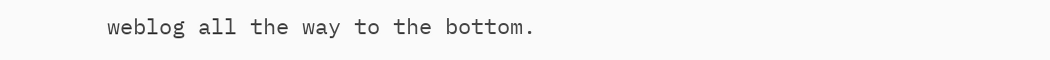weblog all the way to the bottom.